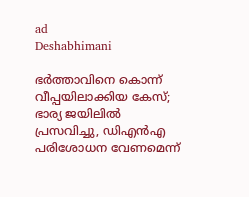ad
Deshabhimani

ഭർത്താവിനെ കൊന്ന് വീപ്പയിലാക്കിയ കേസ്; ഭാര്യ ജയിലിൽ പ്രസവിച്ചു, ഡിഎൻഎ പരിശോധന വേണമെന്ന്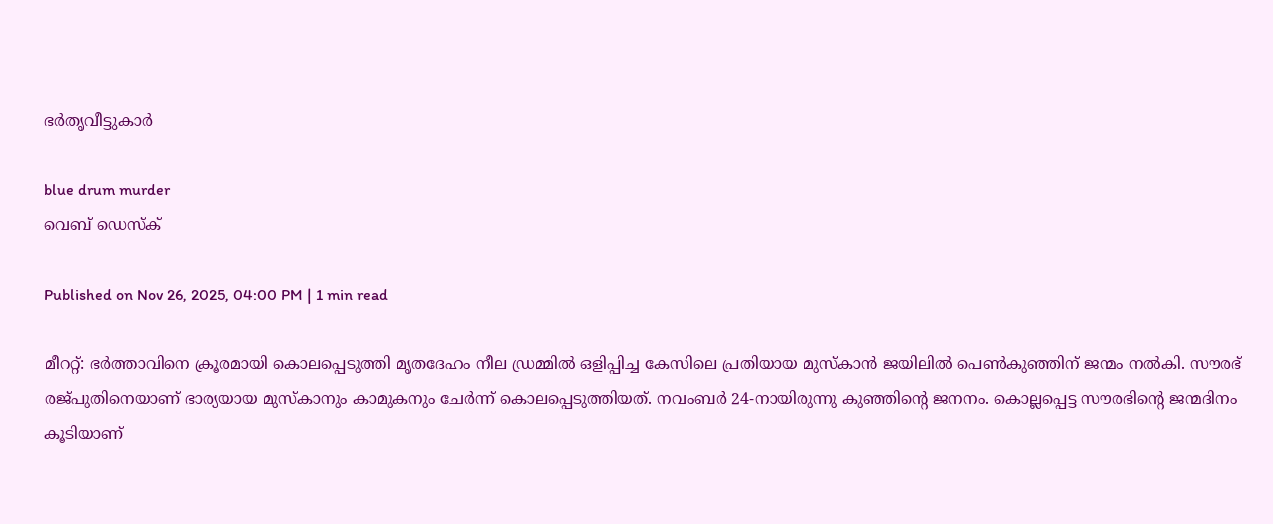ഭർതൃവീട്ടുകാർ

blue drum murder
വെബ് ഡെസ്ക്

Published on Nov 26, 2025, 04:00 PM | 1 min read

മീററ്റ്: ഭർത്താവിനെ ക്രൂരമായി കൊലപ്പെടുത്തി മൃതദേഹം നീല ഡ്രമ്മിൽ ഒളിപ്പിച്ച കേസിലെ പ്രതിയായ മുസ്‌കാൻ ജയിലിൽ പെൺകുഞ്ഞിന് ജന്മം നൽകി. സൗരഭ് രജ്‌പുതിനെയാണ് ഭാര്യയായ മുസ്കാനും കാമുകനും ചേർന്ന് കൊലപ്പെടുത്തിയത്. നവംബർ 24-നായിരുന്നു കുഞ്ഞിന്റെ ജനനം. കൊല്ലപ്പെട്ട സൗരഭിന്റെ ജന്മദിനം കൂടിയാണ്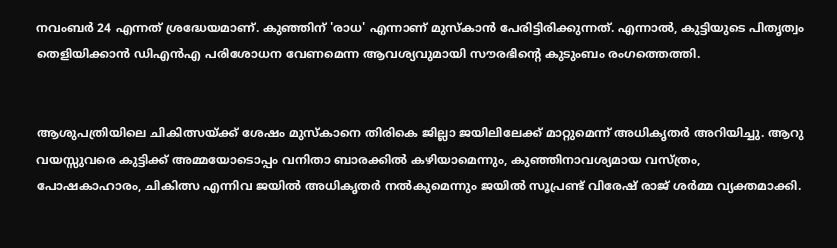നവംബർ 24 എന്നത് ശ്രദ്ധേയമാണ്. കുഞ്ഞിന് 'രാധ' എന്നാണ് മുസ്‌കാൻ പേരിട്ടിരിക്കുന്നത്. എന്നാൽ, കുട്ടിയുടെ പിതൃത്വം തെളിയിക്കാൻ ഡിഎൻഎ പരിശോധന വേണമെന്ന ആവശ്യവുമായി സൗരഭിന്റെ കുടുംബം രംഗത്തെത്തി.


ആശുപത്രിയിലെ ചികിത്സയ്ക്ക് ശേഷം മുസ്‌കാനെ തിരികെ ജില്ലാ ജയിലിലേക്ക് മാറ്റുമെന്ന് അധികൃതർ അറിയിച്ചു. ആറു വയസ്സുവരെ കുട്ടിക്ക് അമ്മയോടൊപ്പം വനിതാ ബാരക്കിൽ കഴിയാമെന്നും, കുഞ്ഞിനാവശ്യമായ വസ്ത്രം, പോഷകാഹാരം, ചികിത്സ എന്നിവ ജയിൽ അധികൃതർ നൽകുമെന്നും ജയിൽ സൂപ്രണ്ട് വിരേഷ് രാജ് ശർമ്മ വ്യക്തമാക്കി.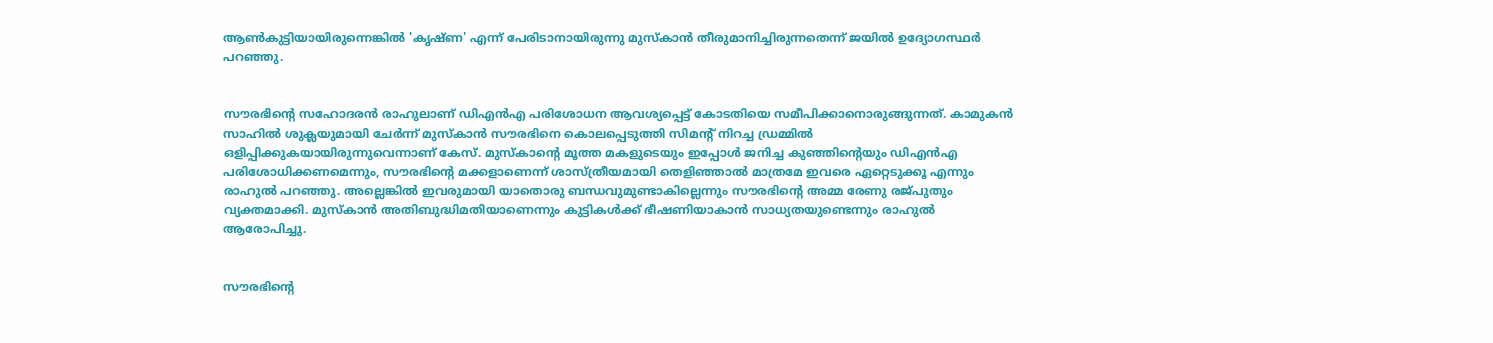ആൺകുട്ടിയായിരുന്നെങ്കിൽ 'കൃഷ്ണ' എന്ന് പേരിടാനായിരുന്നു മുസ്‌കാൻ തീരുമാനിച്ചിരുന്നതെന്ന് ജയിൽ ഉദ്യോഗസ്ഥർ പറഞ്ഞു.


സൗരഭിന്റെ സഹോദരൻ രാഹുലാണ് ഡിഎൻഎ പരിശോധന ആവശ്യപ്പെട്ട് കോടതിയെ സമീപിക്കാനൊരുങ്ങുന്നത്. കാമുകൻ സാഹിൽ ശുക്ലയുമായി ചേർന്ന് മുസ്‌കാൻ സൗരഭിനെ കൊലപ്പെടുത്തി സിമന്റ് നിറച്ച ഡ്രമ്മിൽ ഒളിപ്പിക്കുകയായിരുന്നുവെന്നാണ് കേസ്. മുസ്‌കാൻ്റെ മൂത്ത മകളുടെയും ഇപ്പോൾ ജനിച്ച കുഞ്ഞിന്റെയും ഡിഎൻഎ പരിശോധിക്കണമെന്നും, സൗരഭിന്റെ മക്കളാണെന്ന് ശാസ്ത്രീയമായി തെളിഞ്ഞാൽ മാത്രമേ ഇവരെ ഏറ്റെടുക്കൂ എന്നും രാഹുൽ പറഞ്ഞു. അല്ലെങ്കിൽ ഇവരുമായി യാതൊരു ബന്ധവുമുണ്ടാകില്ലെന്നും സൗരഭിന്റെ അമ്മ രേണു രജ്‌പുതും വ്യക്തമാക്കി. മുസ്‌കാൻ അതിബുദ്ധിമതിയാണെന്നും കുട്ടികൾക്ക് ഭീഷണിയാകാൻ സാധ്യതയുണ്ടെന്നും രാഹുൽ ആരോപിച്ചു.


സൗരഭിന്റെ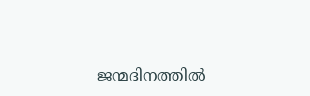ജന്മദിനത്തിൽ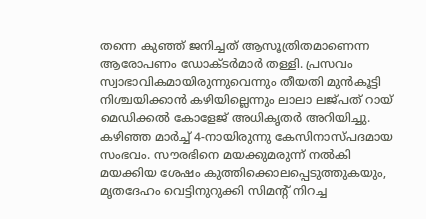തന്നെ കുഞ്ഞ് ജനിച്ചത് ആസൂത്രിതമാണെന്ന ആരോപണം ഡോക്ടർമാർ തള്ളി. പ്രസവം സ്വാഭാവികമായിരുന്നുവെന്നും തീയതി മുൻകൂട്ടി നിശ്ചയിക്കാൻ കഴിയില്ലെന്നും ലാലാ ലജ്‌പത് റായ് മെഡിക്കൽ കോളേജ് അധികൃതർ അറിയിച്ചു. കഴിഞ്ഞ മാർച്ച് 4-നായിരുന്നു കേസിനാസ്പദമായ സംഭവം. സൗരഭിനെ മയക്കുമരുന്ന് നൽകി മയക്കിയ ശേഷം കുത്തിക്കൊലപ്പെടുത്തുകയും, മൃതദേഹം വെട്ടിനുറുക്കി സിമന്റ് നിറച്ച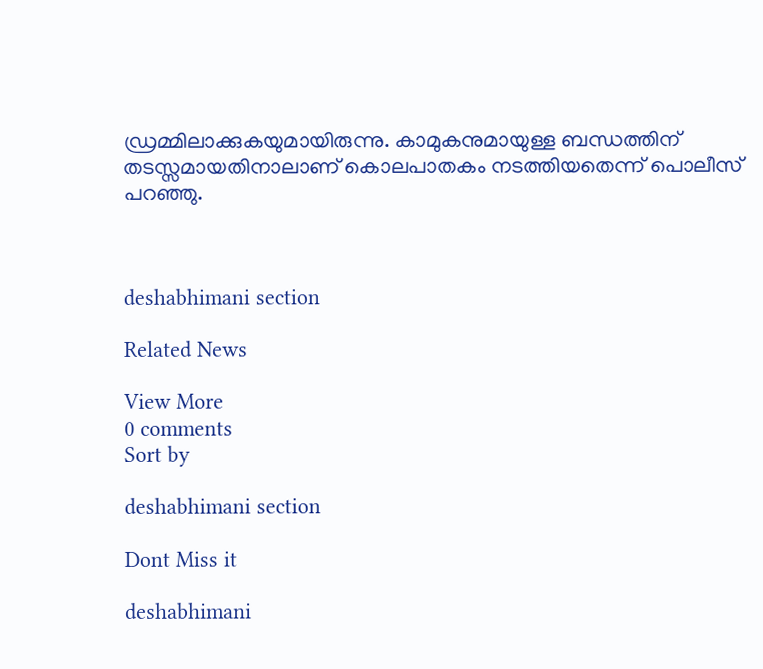ഡ്രമ്മിലാക്കുകയുമായിരുന്നു. കാമുകനുമായുള്ള ബന്ധത്തിന് തടസ്സമായതിനാലാണ് കൊലപാതകം നടത്തിയതെന്ന് പൊലീസ് പറഞ്ഞു.



deshabhimani section

Related News

View More
0 comments
Sort by

deshabhimani section

Dont Miss it

deshabhimani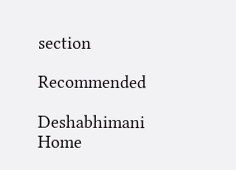section

Recommended

Deshabhimani
Home